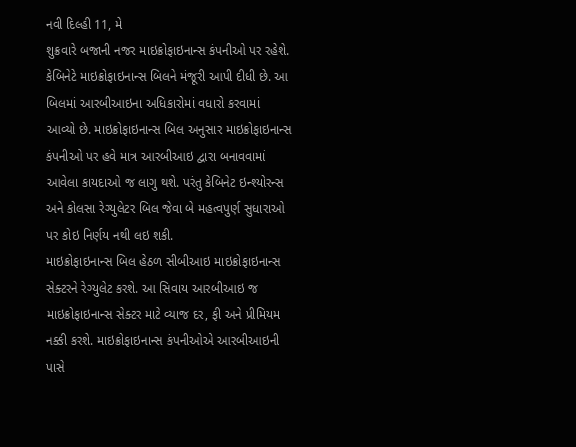નવી દિલ્હી 11, મે
શુક્રવારે બજાની નજર માઇક્રોફાઇનાન્સ કંપનીઓ પર રહેશે. કેબિનેટે માઇક્રોફાઇનાન્સ બિલને મંજૂરી આપી દીધી છે. આ બિલમાં આરબીઆઇના અધિકારોમાં વધારો કરવામાં આવ્યો છે. માઇક્રોફાઇનાન્સ બિલ અનુસાર માઇક્રોફાઇનાન્સ કંપનીઓ પર હવે માત્ર આરબીઆઇ દ્વારા બનાવવામાં આવેલા કાયદાઓ જ લાગુ થશે. પરંતુ કેબિનેટ ઇન્શ્યોરન્સ અને કોલસા રેગ્યુલેટર બિલ જેવા બે મહત્વપુર્ણ સુધારાઓ પર કોઇ નિર્ણય નથી લઇ શકી.
માઇક્રોફાઇનાન્સ બિલ હેઠળ સીબીઆઇ માઇક્રોફાઇનાન્સ સેક્ટરને રેગ્યુલેટ કરશે. આ સિવાય આરબીઆઇ જ માઇક્રોફાઇનાન્સ સેક્ટર માટે વ્યાજ દર, ફી અને પ્રીમિયમ નક્કી કરશે. માઇક્રોફાઇનાન્સ કંપનીઓએ આરબીઆઇની પાસે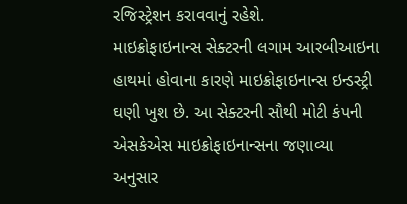રજિસ્ટ્રેશન કરાવવાનું રહેશે.
માઇક્રોફાઇનાન્સ સેક્ટરની લગામ આરબીઆઇના હાથમાં હોવાના કારણે માઇક્રોફાઇનાન્સ ઇન્ડસ્ટ્રી ઘણી ખુશ છે. આ સેક્ટરની સૌથી મોટી કંપની એસકેએસ માઇક્રોફાઇનાન્સના જણાવ્યા અનુસાર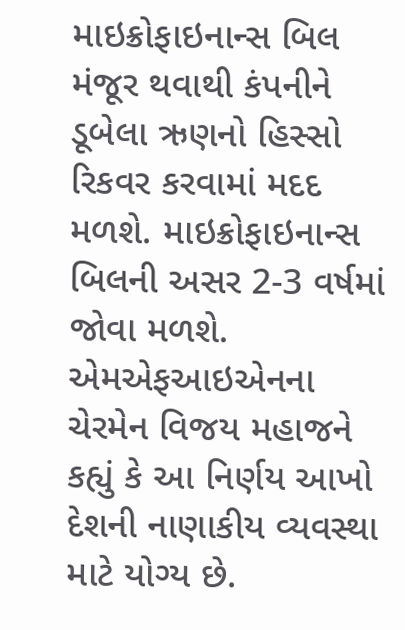માઇક્રોફાઇનાન્સ બિલ મંજૂર થવાથી કંપનીને ડૂબેલા ઋણનો હિસ્સો રિકવર કરવામાં મદદ મળશે. માઇક્રોફાઇનાન્સ બિલની અસર 2-3 વર્ષમાં જોવા મળશે.
એમએફઆઇએનના ચેરમેન વિજય મહાજને કહ્યું કે આ નિર્ણય આખો દેશની નાણાકીય વ્યવસ્થા માટે યોગ્ય છે.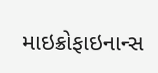માઇક્રોફાઇનાન્સ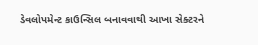ડેવલોપમેન્ટ કાઉન્સિલ બનાવવાથી આખા સેક્ટરને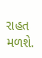રાહત મળશે.